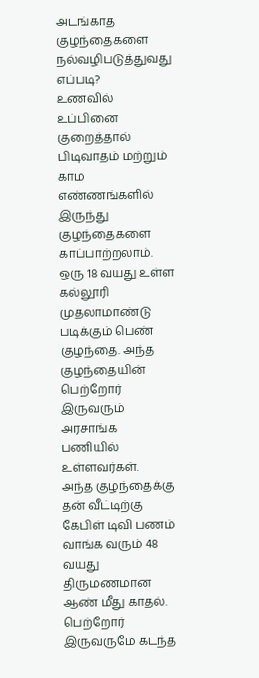அடங்காத குழந்தைகளை நல்வழிபடுத்துவது எப்படி?
உணவில் உப்பினை குறைத்தால் பிடிவாதம் மற்றும் காம எண்ணங்களில் இருந்து குழந்தைகளை காப்பாற்றலாம்.
ஒரு 18 வயது உள்ள கல்லூரி முதலாமாண்டு படிக்கும் பெண் குழந்தை. அந்த குழந்தையின் பெற்றோர் இருவரும் அரசாங்க பணியில் உள்ளவர்கள்.
அந்த குழந்தைக்கு தன் வீட்டிற்கு கேபிள் டிவி பணம் வாங்க வரும் 48 வயது திருமணமான ஆண் மீது காதல்.
பெற்றோர் இருவருமே கடந்த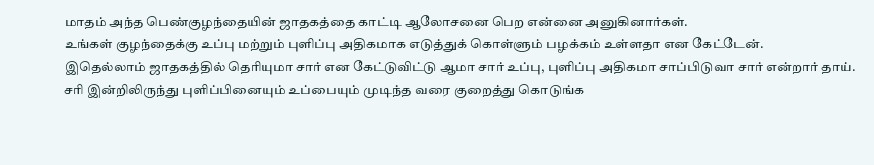மாதம் அந்த பெண்குழந்தையின் ஜாதகத்தை காட்டி ஆலோசனை பெற என்னை அனுகினார்கள்.
உங்கள் குழந்தைக்கு உப்பு மற்றும் புளிப்பு அதிகமாக எடுத்துக் கொள்ளும் பழக்கம் உள்ளதா என கேட்டேன்.
இதெல்லாம் ஜாதகத்தில் தெரியுமா சார் என கேட்டுவிட்டு ஆமா சார் உப்பு, புளிப்பு அதிகமா சாப்பிடுவா சார் என்றார் தாய்.
சரி இன்றிலிருந்து புளிப்பினையும் உப்பையும் முடிந்த வரை குறைத்து கொடுங்க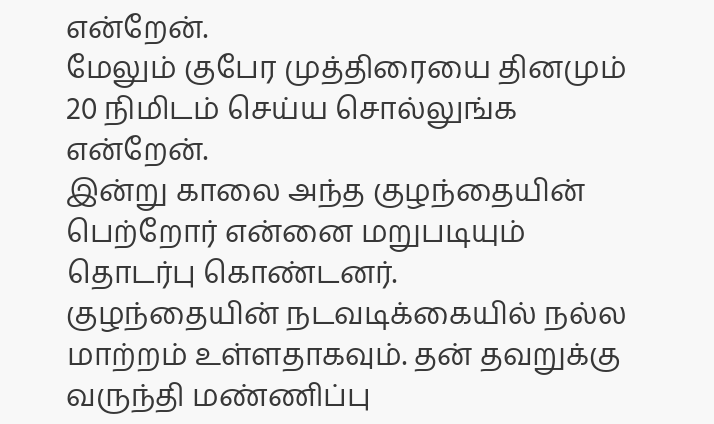என்றேன்.
மேலும் குபேர முத்திரையை தினமும் 20 நிமிடம் செய்ய சொல்லுங்க என்றேன்.
இன்று காலை அந்த குழந்தையின் பெற்றோர் என்னை மறுபடியும் தொடர்பு கொண்டனர்.
குழந்தையின் நடவடிக்கையில் நல்ல மாற்றம் உள்ளதாகவும். தன் தவறுக்கு வருந்தி மண்ணிப்பு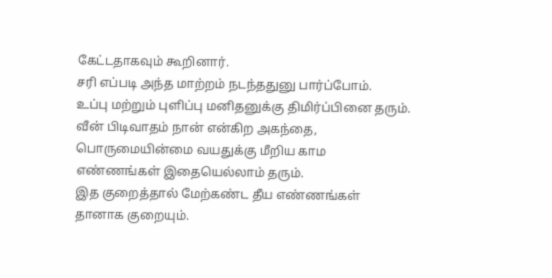கேட்டதாகவும் கூறினார்.
சரி எப்படி அந்த மாற்றம் நடந்ததுனு பார்ப்போம்.
உப்பு மற்றும் புளிப்பு மனிதனுக்கு திமிர்ப்பினை தரும். வீன் பிடிவாதம் நான் என்கிற அகந்தை, பொருமையின்மை வயதுக்கு மீறிய காம எண்ணங்கள் இதையெல்லாம் தரும்.
இத குறைத்தால் மேற்கண்ட தீய எண்ணங்கள் தானாக குறையும்.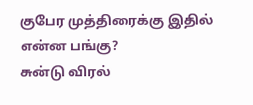குபேர முத்திரைக்கு இதில் என்ன பங்கு?
சுன்டு விரல்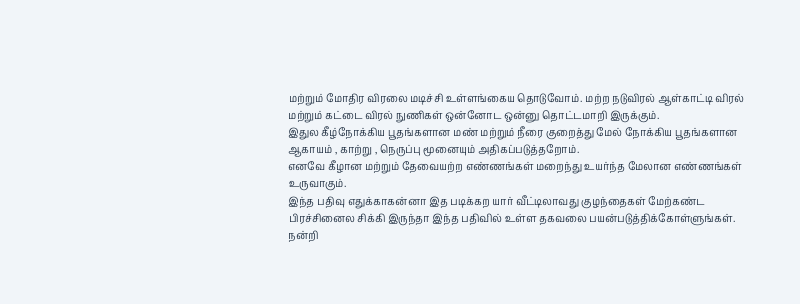மற்றும் மோதிர விரலை மடிச்சி உள்ளங்கைய தொடுவோம். மற்ற நடுவிரல் ஆள்காட்டி விரல் மற்றும் கட்டை விரல் நுணிகள் ஒன்னோட ஒன்னு தொட்டமாறி இருக்கும்.
இதுல கீழ்நோக்கிய பூதங்களான மண் மற்றும் நீரை குறைத்து மேல் நோக்கிய பூதங்களான ஆகாயம் , காற்று , நெருப்பு மூனையும் அதிகப்படுத்தறோம்.
எனவே கீழான மற்றும் தேவையற்ற எண்ணங்கள் மறைந்து உயர்ந்த மேலான எண்ணங்கள் உருவாகும்.
இந்த பதிவு எதுக்காகன்னா இத படிக்கற யார் வீட்டிலாவது குழந்தைகள் மேற்கண்ட பிரச்சினைல சிக்கி இருந்தா இந்த பதிவில் உள்ள தகவலை பயன்படுத்திக்கோள்ளுங்கள்.
நன்றி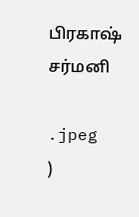பிரகாஷ் சர்மனி

.jpeg
)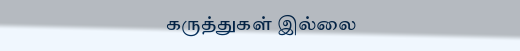கருத்துகள் இல்லை